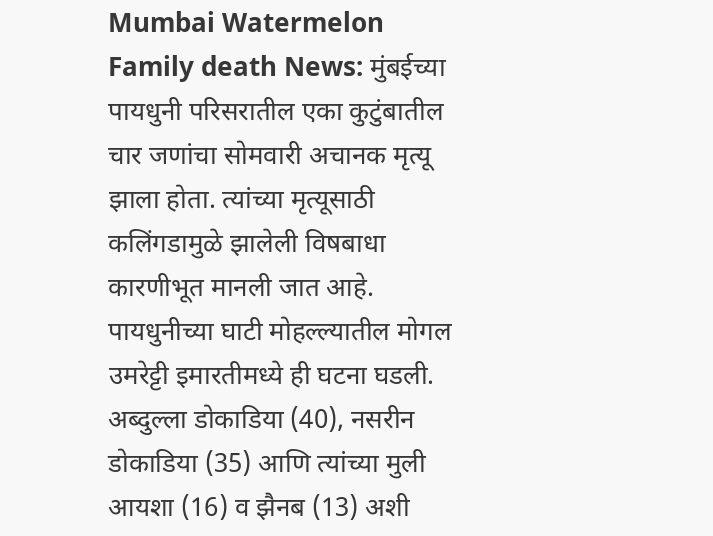Mumbai Watermelon Family death News: मुंबईच्या पायधुनी परिसरातील एका कुटुंबातील चार जणांचा सोमवारी अचानक मृत्यू झाला होता. त्यांच्या मृत्यूसाठी कलिंगडामुळे झालेली विषबाधा कारणीभूत मानली जात आहे. पायधुनीच्या घाटी मोहल्ल्यातील मोगल उमरेट्टी इमारतीमध्ये ही घटना घडली. अब्दुल्ला डोकाडिया (40), नसरीन डोकाडिया (35) आणि त्यांच्या मुली आयशा (16) व झैनब (13) अशी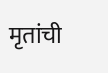मृतांची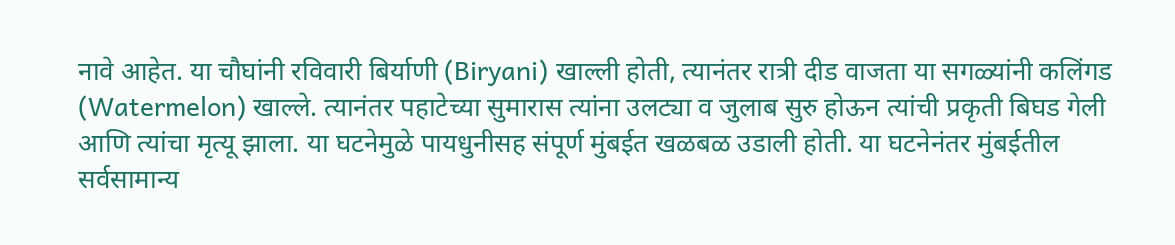नावे आहेत. या चौघांनी रविवारी बिर्याणी (Biryani) खाल्ली होती, त्यानंतर रात्री दीड वाजता या सगळ्यांनी कलिंगड (Watermelon) खाल्ले. त्यानंतर पहाटेच्या सुमारास त्यांना उलट्या व जुलाब सुरु होऊन त्यांची प्रकृती बिघड गेली आणि त्यांचा मृत्यू झाला. या घटनेमुळे पायधुनीसह संपूर्ण मुंबईत खळबळ उडाली होती. या घटनेनंतर मुंबईतील सर्वसामान्य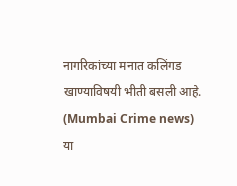नागरिकांच्या मनात कलिंगड खाण्याविषयी भीती बसली आहे. (Mumbai Crime news)
या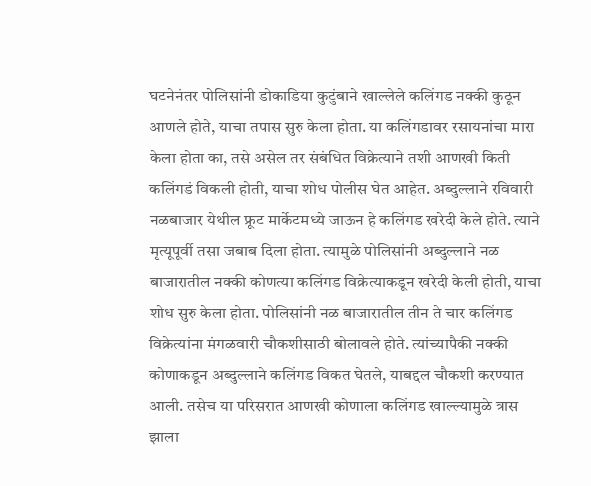घटनेनंतर पोलिसांनी डोकाडिया कुटुंबाने खाल्लेले कलिंगड नक्की कुठून आणले होते, याचा तपास सुरु केला होता. या कलिंगडावर रसायनांचा मारा केला होता का, तसे असेल तर संबंधित विक्रेत्याने तशी आणखी किती कलिंगडं विकली होती, याचा शोध पोलीस घेत आहेत. अब्दुल्लाने रविवारी नळबाजार येथील फ्रूट मार्केटमध्ये जाऊन हे कलिंगड खरेदी केले होते. त्याने मृत्यूपूर्वी तसा जबाब दिला होता. त्यामुळे पोलिसांनी अब्दुल्लाने नळ बाजारातील नक्की कोणत्या कलिंगड विक्रेत्याकडून खरेदी केली होती, याचा शोध सुरु केला होता. पोलिसांनी नळ बाजारातील तीन ते चार कलिंगड विक्रेत्यांना मंगळवारी चौकशीसाठी बोलावले होते. त्यांच्यापैकी नक्की कोणाकडून अब्दुल्लाने कलिंगड विकत घेतले, याबद्दल चौकशी करण्यात आली. तसेच या परिसरात आणखी कोणाला कलिंगड खाल्ल्यामुळे त्रास झाला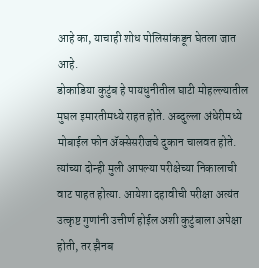आहे का, याचाही शोध पोलिसांकडून घेतला जात आहे.
डोकाडिया कुटुंब हे पायधुनीतील घाटी मोहल्ल्यातील मुघल इमारतीमध्ये राहत होते. अब्दुल्ला अंधेरीमध्ये मोबाईल फोन ॲक्सेसरीजचे दुकान चालवत होते. त्यांच्या दोन्ही मुली आपल्या परीक्षेच्या निकालाची वाट पाहत होत्या. आयेशा दहावीची परीक्षा अत्यंत उत्कृष्ट गुणांनी उत्तीर्ण होईल अशी कुटुंबाला अपेक्षा होती, तर झैनब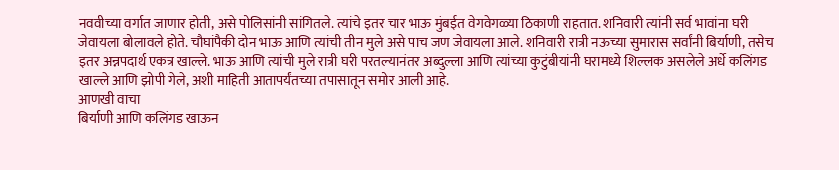नववीच्या वर्गात जाणार होती, असे पोलिसांनी सांगितले. त्यांचे इतर चार भाऊ मुंबईत वेगवेगळ्या ठिकाणी राहतात. शनिवारी त्यांनी सर्व भावांना घरी जेवायला बोलावले होते. चौघांपैकी दोन भाऊ आणि त्यांची तीन मुले असे पाच जण जेवायला आले. शनिवारी रात्री नऊच्या सुमारास सर्वांनी बिर्याणी, तसेच इतर अन्नपदार्थ एकत्र खाल्ले. भाऊ आणि त्यांची मुले रात्री घरी परतल्यानंतर अब्दुल्ला आणि त्यांच्या कुटुंबीयांनी घरामध्ये शिल्लक असलेले अर्धे कलिंगड खाल्ले आणि झोपी गेले, अशी माहिती आतापर्यंतच्या तपासातून समोर आली आहे.
आणखी वाचा
बिर्याणी आणि कलिंगड खाऊन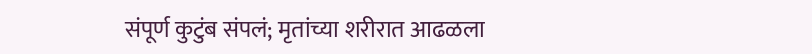संपूर्ण कुटुंब संपलं; मृतांच्या शरीरात आढळला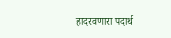हादरवणारा पदार्थ